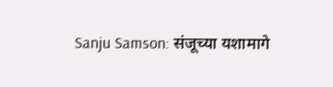Sanju Samson: संजूच्या यशामागे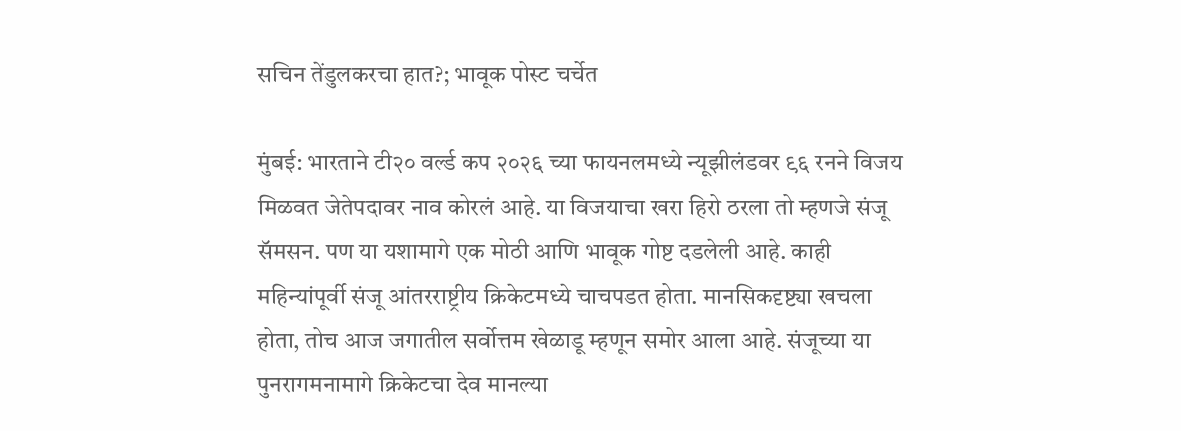सचिन तेंडुलकरचा हात?; भावूक पोस्ट चर्चेत

मुंबई: भारताने टी२० वर्ल्ड कप २०२६ च्या फायनलमध्ये न्यूझीलंडवर ९६ रनने विजय मिळवत जेतेपदावर नाव कोरलं आहे. या विजयाचा खरा हिरो ठरला तो म्हणजे संजू सॅमसन. पण या यशामागे एक मोठी आणि भावूक गोष्ट दडलेली आहे. काही महिन्यांपूर्वी संजू आंतरराष्ट्रीय क्रिकेटमध्ये चाचपडत होता. मानसिकदृष्ट्या खचला होता, तोच आज जगातील सर्वोत्तम खेळाडू म्हणून समोर आला आहे. संजूच्या या पुनरागमनामागे क्रिकेटचा देव मानल्या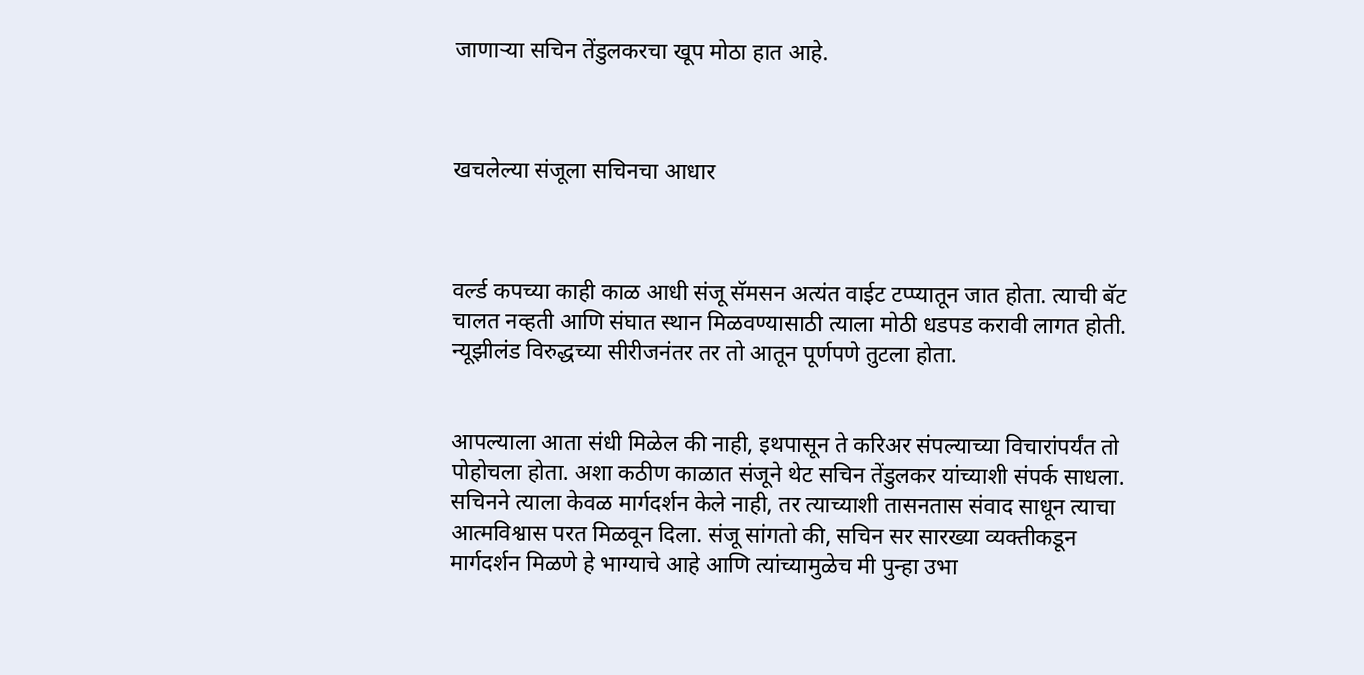जाणाऱ्या सचिन तेंडुलकरचा खूप मोठा हात आहे.



खचलेल्या संजूला सचिनचा आधार



वर्ल्ड कपच्या काही काळ आधी संजू सॅमसन अत्यंत वाईट टप्प्यातून जात होता. त्याची बॅट चालत नव्हती आणि संघात स्थान मिळवण्यासाठी त्याला मोठी धडपड करावी लागत होती. न्यूझीलंड विरुद्धच्या सीरीजनंतर तर तो आतून पूर्णपणे तुटला होता.


आपल्याला आता संधी मिळेल की नाही, इथपासून ते करिअर संपल्याच्या विचारांपर्यंत तो पोहोचला होता. अशा कठीण काळात संजूने थेट सचिन तेंडुलकर यांच्याशी संपर्क साधला. सचिनने त्याला केवळ मार्गदर्शन केले नाही, तर त्याच्याशी तासनतास संवाद साधून त्याचा आत्मविश्वास परत मिळवून दिला. संजू सांगतो की, सचिन सर सारख्या व्यक्तीकडून मार्गदर्शन मिळणे हे भाग्याचे आहे आणि त्यांच्यामुळेच मी पुन्हा उभा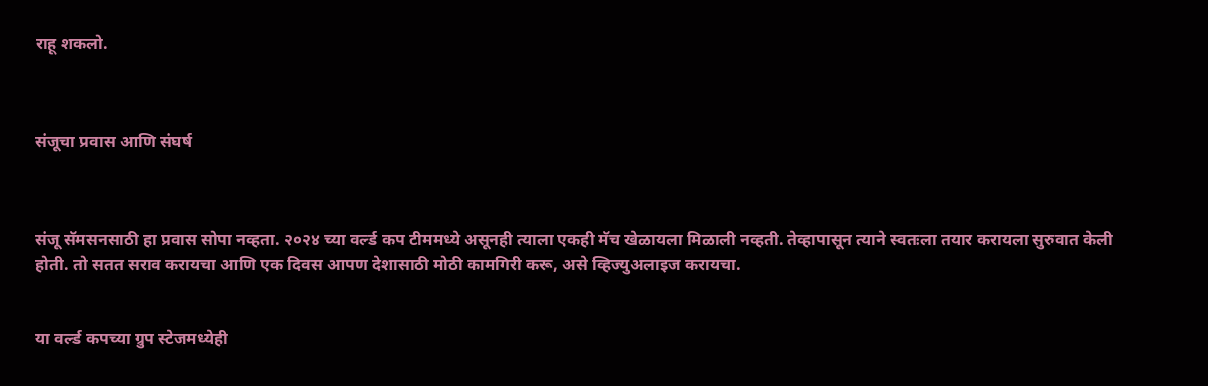राहू शकलो.



संजूचा प्रवास आणि संघर्ष



संजू सॅमसनसाठी हा प्रवास सोपा नव्हता. २०२४ च्या वर्ल्ड कप टीममध्ये असूनही त्याला एकही मॅच खेळायला मिळाली नव्हती. तेव्हापासून त्याने स्वतःला तयार करायला सुरुवात केली होती. तो सतत सराव करायचा आणि एक दिवस आपण देशासाठी मोठी कामगिरी करू, असे व्हिज्युअलाइज करायचा.


या वर्ल्ड कपच्या ग्रुप स्टेजमध्येही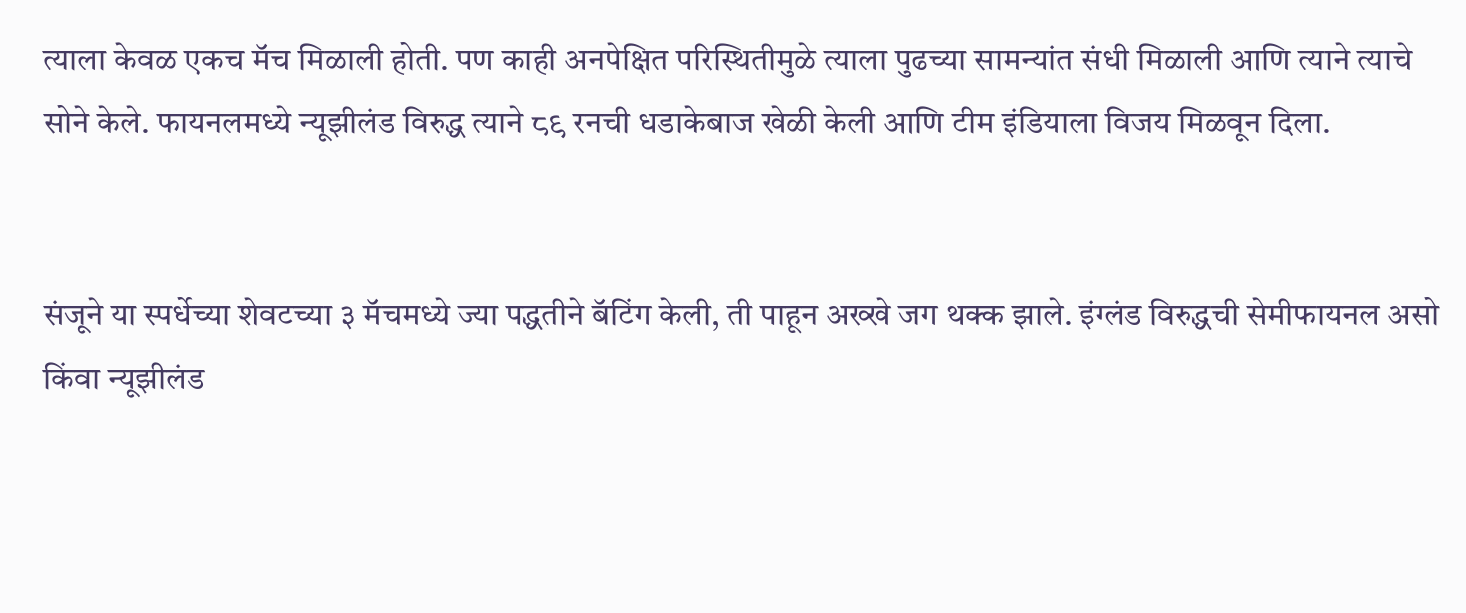त्याला केवळ एकच मॅच मिळाली होती. पण काही अनपेक्षित परिस्थितीमुळे त्याला पुढच्या सामन्यांत संधी मिळाली आणि त्याने त्याचे सोने केले. फायनलमध्ये न्यूझीलंड विरुद्ध त्याने ८९ रनची धडाकेबाज खेळी केली आणि टीम इंडियाला विजय मिळवून दिला.


संजूने या स्पर्धेच्या शेवटच्या ३ मॅचमध्ये ज्या पद्धतीने बॅटिंग केली, ती पाहून अख्खे जग थक्क झाले. इंग्लंड विरुद्धची सेमीफायनल असो किंवा न्यूझीलंड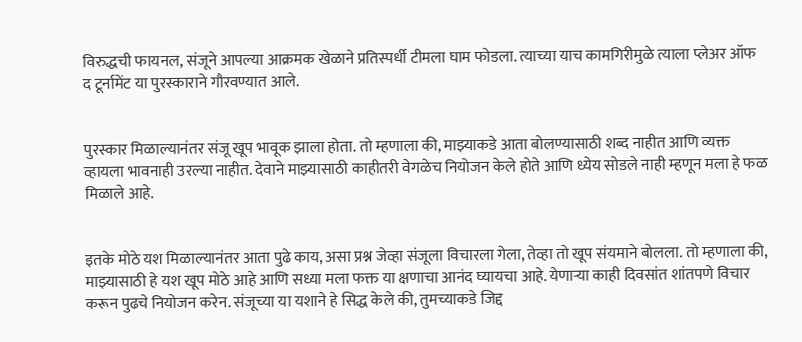विरुद्धची फायनल, संजूने आपल्या आक्रमक खेळाने प्रतिस्पर्धी टीमला घाम फोडला. त्याच्या याच कामगिरीमुळे त्याला प्लेअर ऑफ द टूर्नामेंट या पुरस्काराने गौरवण्यात आले.


पुरस्कार मिळाल्यानंतर संजू खूप भावूक झाला होता. तो म्हणाला की, माझ्याकडे आता बोलण्यासाठी शब्द नाहीत आणि व्यक्त व्हायला भावनाही उरल्या नाहीत. देवाने माझ्यासाठी काहीतरी वेगळेच नियोजन केले होते आणि ध्येय सोडले नाही म्हणून मला हे फळ मिळाले आहे.


इतके मोठे यश मिळाल्यानंतर आता पुढे काय, असा प्रश्न जेव्हा संजूला विचारला गेला, तेव्हा तो खूप संयमाने बोलला. तो म्हणाला की, माझ्यासाठी हे यश खूप मोठे आहे आणि सध्या मला फक्त या क्षणाचा आनंद घ्यायचा आहे. येणाऱ्या काही दिवसांत शांतपणे विचार करून पुढचे नियोजन करेन. संजूच्या या यशाने हे सिद्ध केले की, तुमच्याकडे जिद्द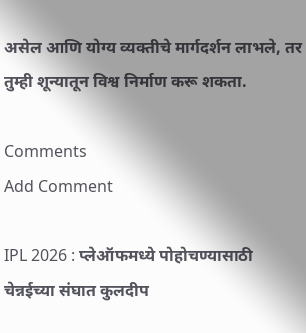असेल आणि योग्य व्यक्तीचे मार्गदर्शन लाभले, तर तुम्ही शून्यातून विश्व निर्माण करू शकता.

Comments
Add Comment

IPL 2026 : प्लेऑफमध्ये पोहोचण्यासाठी चेन्नईच्या संघात कुलदीप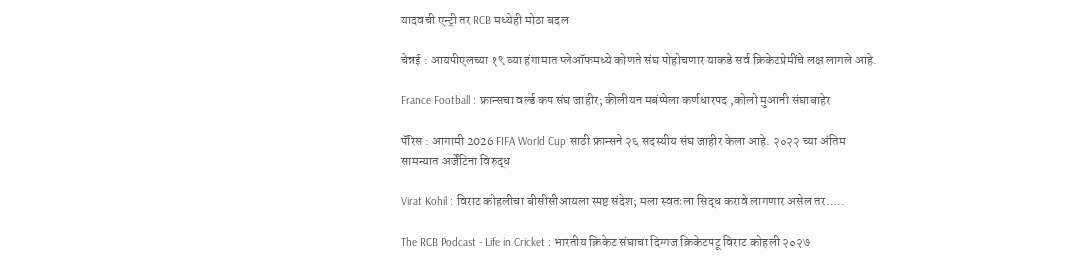यादवची एन्ट्री तर RCB मध्येही मोठा बदल

चेन्नई : आयपीएलच्या १९ व्या हंगामात प्लेऑफमध्ये कोणते संघ पोहोचणार याकडे सर्व क्रिकेटप्रेमींचे लक्ष लागले आहे.

France Football : फ्रान्सचा वर्ल्ड कप संघ जाहीर; कीलीयन मबंप्पेला कर्णधारपद ,कोलो मुआनी संघाबाहेर

पॅरिस : आगामी 2026 FIFA World Cup साठी फ्रान्सने २६ सदस्यीय संघ जाहीर केला आहे. २०२२ च्या अंतिम सामन्यात अर्जेंटिना विरुद्ध

Virat Kohil : विराट कोहलीचा बीसीसीआयला स्पष्ट संदेश; मला स्वतःला सिद्ध करावे लागणार असेल तर…..

The RCB Podcast - Life in Cricket : भारतीय क्रिकेट संघाचा दिग्गज क्रिकेटपटू विराट कोहली २०२७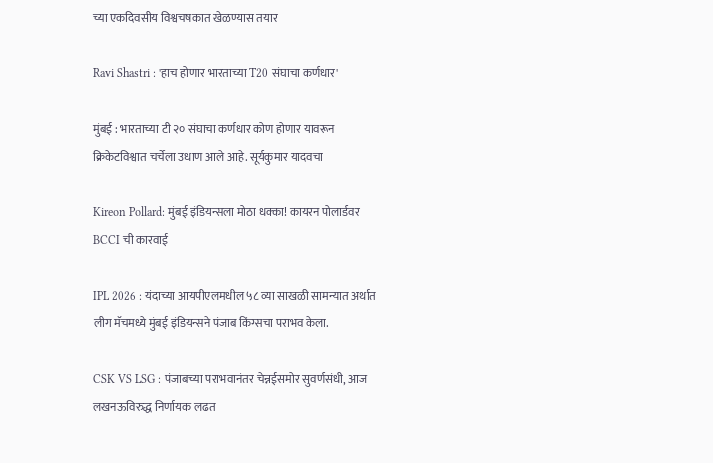च्या एकदिवसीय विश्वचषकात खेळण्यास तयार

Ravi Shastri : 'हाच होणार भारताच्या T20 संघाचा कर्णधार'

मुंबई : भारताच्या टी २० संघाचा कर्णधार कोण होणार यावरून क्रिकेटविश्वात चर्चेला उधाण आले आहे. सूर्यकुमार यादवचा

Kireon Pollard: मुंबई इंडियन्सला मोठा धक्का! कायरन पोलार्डवर BCCI ची कारवाई

IPL 2026 : यंदाच्या आयपीएलमधील ५८ व्या साखळी सामन्यात अर्थात लीग मॅचमध्ये मुंबई इंडियन्सने पंजाब किंग्सचा पराभव केला.

CSK VS LSG : पंजाबच्या पराभवानंतर चेन्नईसमोर सुवर्णसंधी, आज लखनऊविरुद्ध निर्णायक लढत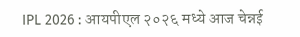IPL 2026 : आयपीएल २०२६ मध्ये आज चेन्नई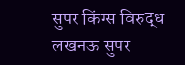सुपर किंग्स विरुद्ध लखनऊ सुपर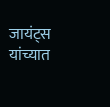जायंट्स यांच्यात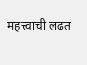महत्त्वाची लढत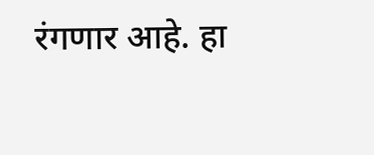रंगणार आहे. हा